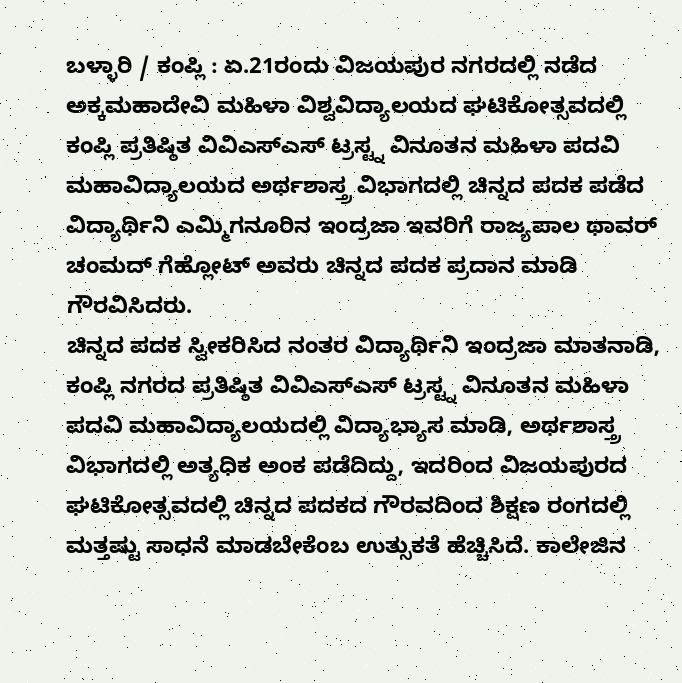ಬಳ್ಳಾರಿ / ಕಂಪ್ಲಿ : ಏ.21ರಂದು ವಿಜಯಪುರ ನಗರದಲ್ಲಿ ನಡೆದ ಅಕ್ಕಮಹಾದೇವಿ ಮಹಿಳಾ ವಿಶ್ವವಿದ್ಯಾಲಯದ ಘಟಿಕೋತ್ಸವದಲ್ಲಿ ಕಂಪ್ಲಿ ಪ್ರತಿಷ್ಠಿತ ವಿವಿಎಸ್ಎಸ್ ಟ್ರಸ್ಟ್ನ ವಿನೂತನ ಮಹಿಳಾ ಪದವಿ ಮಹಾವಿದ್ಯಾಲಯದ ಅರ್ಥಶಾಸ್ತ್ರ ವಿಭಾಗದಲ್ಲಿ ಚಿನ್ನದ ಪದಕ ಪಡೆದ ವಿದ್ಯಾರ್ಥಿನಿ ಎಮ್ಮಿಗನೂರಿನ ಇಂದ್ರಜಾ ಇವರಿಗೆ ರಾಜ್ಯಪಾಲ ಥಾವರ್ ಚಂಮದ್ ಗೆಹ್ಲೋಟ್ ಅವರು ಚಿನ್ನದ ಪದಕ ಪ್ರದಾನ ಮಾಡಿ ಗೌರವಿಸಿದರು.
ಚಿನ್ನದ ಪದಕ ಸ್ವೀಕರಿಸಿದ ನಂತರ ವಿದ್ಯಾರ್ಥಿನಿ ಇಂದ್ರಜಾ ಮಾತನಾಡಿ, ಕಂಪ್ಲಿ ನಗರದ ಪ್ರತಿಷ್ಠಿತ ವಿವಿಎಸ್ಎಸ್ ಟ್ರಸ್ಟ್ನ ವಿನೂತನ ಮಹಿಳಾ ಪದವಿ ಮಹಾವಿದ್ಯಾಲಯದಲ್ಲಿ ವಿದ್ಯಾಭ್ಯಾಸ ಮಾಡಿ, ಅರ್ಥಶಾಸ್ತ್ರ ವಿಭಾಗದಲ್ಲಿ ಅತ್ಯಧಿಕ ಅಂಕ ಪಡೆದಿದ್ದು, ಇದರಿಂದ ವಿಜಯಪುರದ ಘಟಿಕೋತ್ಸವದಲ್ಲಿ ಚಿನ್ನದ ಪದಕದ ಗೌರವದಿಂದ ಶಿಕ್ಷಣ ರಂಗದಲ್ಲಿ ಮತ್ತಷ್ಟು ಸಾಧನೆ ಮಾಡಬೇಕೆಂಬ ಉತ್ಸುಕತೆ ಹೆಚ್ಚಿಸಿದೆ. ಕಾಲೇಜಿನ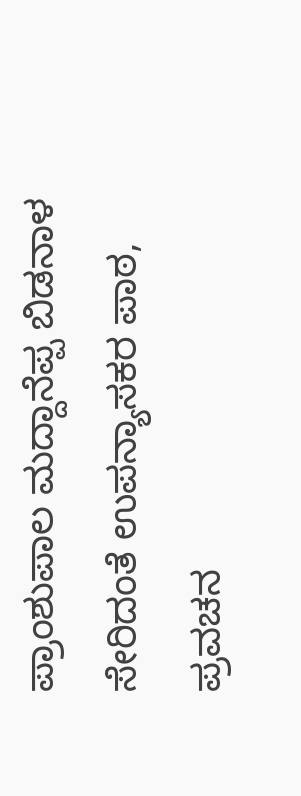ಪ್ರಾಂಶುಪಾಲ ಮದ್ದಾನೆಪ್ಪ ಬಿಡನಾಳ ಸೇರಿದಂತೆ ಉಪನ್ಯಾಸಕರ ಪಾಠ, ಪ್ರವಚನ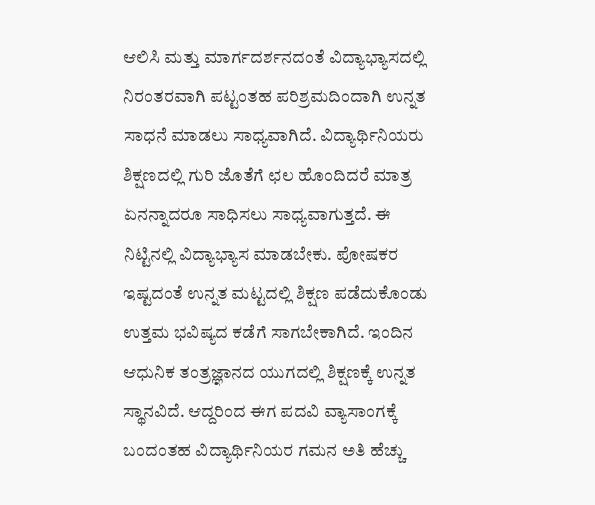ಆಲಿಸಿ ಮತ್ತು ಮಾರ್ಗದರ್ಶನದಂತೆ ವಿದ್ಯಾಭ್ಯಾಸದಲ್ಲಿ ನಿರಂತರವಾಗಿ ಪಟ್ಟಂತಹ ಪರಿಶ್ರಮದಿಂದಾಗಿ ಉನ್ನತ ಸಾಧನೆ ಮಾಡಲು ಸಾಧ್ಯವಾಗಿದೆ. ವಿದ್ಯಾರ್ಥಿನಿಯರು ಶಿಕ್ಷಣದಲ್ಲಿ ಗುರಿ ಜೊತೆಗೆ ಛಲ ಹೊಂದಿದರೆ ಮಾತ್ರ ಏನನ್ನಾದರೂ ಸಾಧಿಸಲು ಸಾಧ್ಯವಾಗುತ್ತದೆ. ಈ ನಿಟ್ಟಿನಲ್ಲಿ ವಿದ್ಯಾಭ್ಯಾಸ ಮಾಡಬೇಕು. ಪೋಷಕರ ಇಷ್ಟದಂತೆ ಉನ್ನತ ಮಟ್ಟದಲ್ಲಿ ಶಿಕ್ಷಣ ಪಡೆದುಕೊಂಡು ಉತ್ತಮ ಭವಿಷ್ಯದ ಕಡೆಗೆ ಸಾಗಬೇಕಾಗಿದೆ. ಇಂದಿನ ಆಧುನಿಕ ತಂತ್ರಜ್ಞಾನದ ಯುಗದಲ್ಲಿ ಶಿಕ್ಷಣಕ್ಕೆ ಉನ್ನತ ಸ್ಥಾನವಿದೆ. ಆದ್ದರಿಂದ ಈಗ ಪದವಿ ವ್ಯಾಸಾಂಗಕ್ಕೆ ಬಂದಂತಹ ವಿದ್ಯಾರ್ಥಿನಿಯರ ಗಮನ ಅತಿ ಹೆಚ್ಚು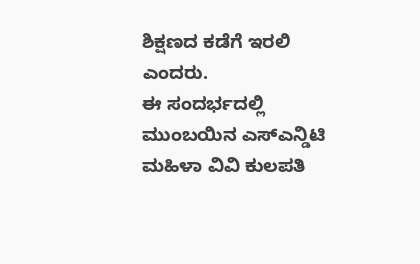ಶಿಕ್ಷಣದ ಕಡೆಗೆ ಇರಲಿ ಎಂದರು.
ಈ ಸಂದರ್ಭದಲ್ಲಿ ಮುಂಬಯಿನ ಎಸ್ಎನ್ಡಿಟಿ ಮಹಿಳಾ ವಿವಿ ಕುಲಪತಿ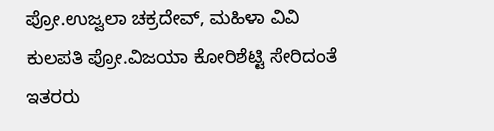ಪ್ರೋ.ಉಜ್ವಲಾ ಚಕ್ರದೇವ್, ಮಹಿಳಾ ವಿವಿ ಕುಲಪತಿ ಪ್ರೋ.ವಿಜಯಾ ಕೋರಿಶೆಟ್ಟಿ ಸೇರಿದಂತೆ ಇತರರು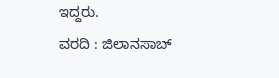ಇದ್ದರು.
ವರದಿ : ಜಿಲಾನಸಾಬ್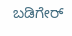ಬಡಿಗೇರ್